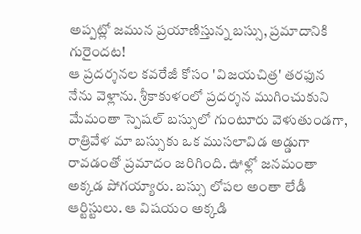అప్పట్లో జమున ప్రయాణిస్తున్న బస్సు, ప్రమాదానికి గురైందట!
ఆ ప్రదర్శనల కవరేజీ కోసం 'విజయచిత్ర' తరఫున నేను వెళ్లాను. శ్రీకాకుళంలో ప్రదర్శన ముగించుకుని మేమంతా స్పెషల్ బస్సులో గుంటూరు వెళుతుండగా, రాత్రివేళ మా బస్సుకు ఒక ముసలావిడ అడ్డుగా రావడంతో ప్రమాదం జరిగింది. ఊళ్లో జనమంతా అక్కడ పోగయ్యారు. బస్సు లోపల అంతా లేడీ ఆర్టిస్టులు. ఆ విషయం అక్కడి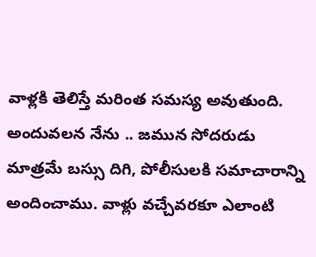వాళ్లకి తెలిస్తే మరింత సమస్య అవుతుంది. అందువలన నేను .. జమున సోదరుడు మాత్రమే బస్సు దిగి, పోలీసులకి సమాచారాన్ని అందించాము. వాళ్లు వచ్చేవరకూ ఎలాంటి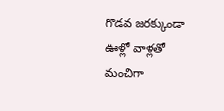గొడవ జరక్కుండా ఊళ్లో వాళ్లతో మంచిగా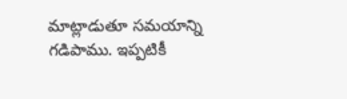మాట్లాడుతూ సమయాన్ని గడిపాము. ఇప్పటికీ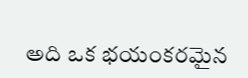అది ఒక భయంకరమైన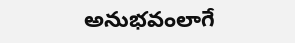అనుభవంలాగే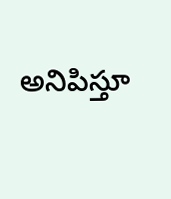అనిపిస్తూ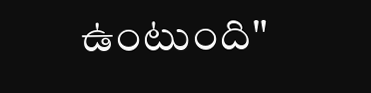ఉంటుంది"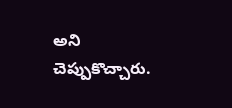అని చెప్పుకొచ్చారు.